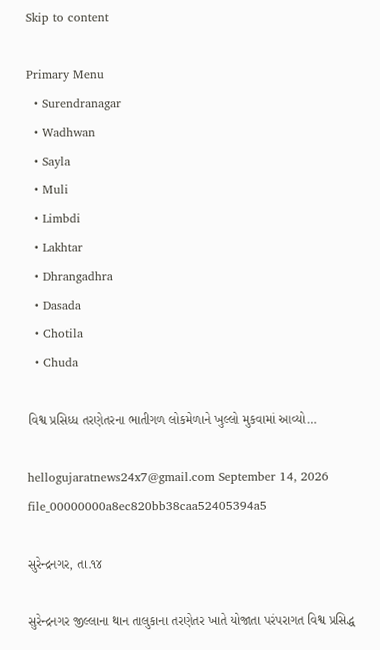Skip to content

Primary Menu
  • Surendranagar
  • Wadhwan
  • Sayla
  • Muli
  • Limbdi
  • Lakhtar
  • Dhrangadhra
  • Dasada
  • Chotila
  • Chuda

વિશ્વ પ્રસિધ્ધ તરણેતરના ભાતીગળ લોકમેળાને ખુલ્લો મુકવામાં આવ્યો…

hellogujaratnews24x7@gmail.com September 14, 2026
file_00000000a8ec820bb38caa52405394a5

સુરેન્દ્રનગર, તા.૧૪

સુરેન્દ્રનગર જીલ્લાના થાન તાલુકાના તરણેતર ખાતે યોજાતા પરંપરાગત વિશ્વ પ્રસિદ્ધ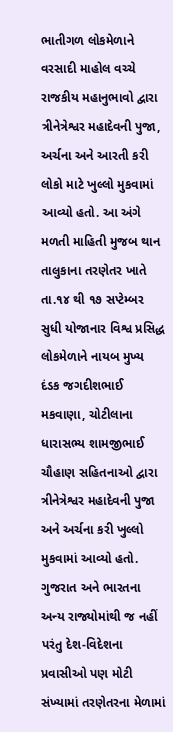ભાતીગળ લોકમેળાને વરસાદી માહોલ વચ્ચે રાજકીય મહાનુભાવો દ્વારા ત્રીનેત્રેશ્વર મહાદેવની પુજા, અર્ચના અને આરતી કરી લોકો માટે ખુલ્લો મુકવામાં આવ્યો હતો. આ અંગે મળતી માહિતી મુજબ થાન તાલુકાના તરણેતર ખાતે તા.૧૪ થી ૧૭ સપ્ટેમ્બર સુધી યોજાનાર વિશ્વ પ્રસિદ્ધ લોકમેળાને નાયબ મુખ્ય દંડક જગદીશભાઈ મકવાણા, ચોટીલાના ધારાસભ્ય શામજીભાઈ ચૌહાણ સહિતનાઓ દ્વારા ત્રીનેત્રેશ્વર મહાદેવની પુજા અને અર્ચના કરી ખુલ્લો મુકવામાં આવ્યો હતો. ગુજરાત અને ભારતના અન્ય રાજ્યોમાંથી જ નહીં પરંતુ દેશ-વિદેશના પ્રવાસીઓ પણ મોટી સંખ્યામાં તરણેતરના મેળામાં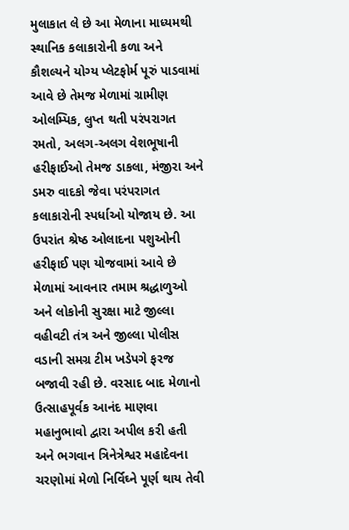મુલાકાત લે છે આ મેળાના માધ્યમથી સ્થાનિક કલાકારોની કળા અને કૌશલ્યને યોગ્ય પ્લેટફોર્મ પૂરું પાડવામાં આવે છે તેમજ મેળામાં ગ્રામીણ ઓલમ્પિક, લુપ્ત થતી પરંપરાગત રમતો, અલગ-અલગ વેશભૂષાની હરીફાઈઓ તેમજ ડાકલા, મંજીરા અને ડમરુ વાદકો જેવા પરંપરાગત કલાકારોની સ્પર્ધાઓ યોજાય છે. આ ઉપરાંત શ્રેષ્ઠ ઓલાદના પશુઓની હરીફાઈ પણ યોજવામાં આવે છે મેળામાં આવનાર તમામ શ્રદ્ધાળુઓ અને લોકોની સુરક્ષા માટે જીલ્લા વહીવટી તંત્ર અને જીલ્લા પોલીસ વડાની સમગ્ર ટીમ ખડેપગે ફરજ બજાવી રહી છે. વરસાદ બાદ મેળાનો ઉત્સાહપૂર્વક આનંદ માણવા મહાનુભાવો દ્વારા અપીલ કરી હતી અને ભગવાન ત્રિનેત્રેશ્વર મહાદેવના ચરણોમાં મેળો નિર્વિઘ્ને પૂર્ણ થાય તેવી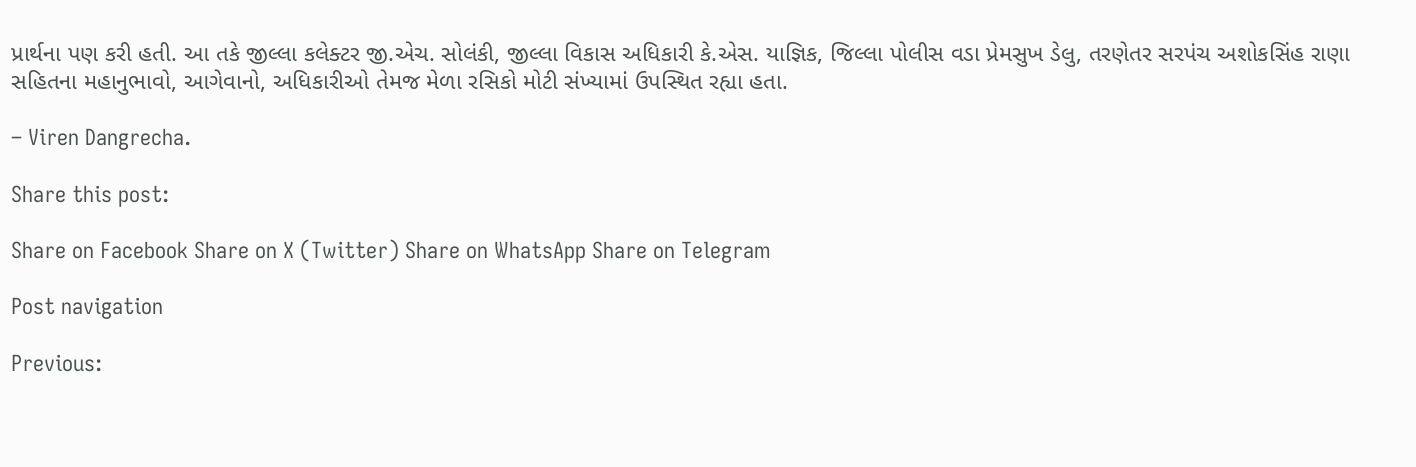પ્રાર્થના પણ કરી હતી. આ તકે જીલ્લા કલેક્ટર જી.એચ. સોલંકી, જીલ્લા વિકાસ અધિકારી કે.એસ. યાજ્ઞિક, જિલ્લા પોલીસ વડા પ્રેમસુખ ડેલુ, તરણેતર સરપંચ અશોકસિંહ રાણા સહિતના મહાનુભાવો, આગેવાનો, અધિકારીઓ તેમજ મેળા રસિકો મોટી સંખ્યામાં ઉપસ્થિત રહ્યા હતા.

– Viren Dangrecha.

Share this post:

Share on Facebook Share on X (Twitter) Share on WhatsApp Share on Telegram

Post navigation

Previous: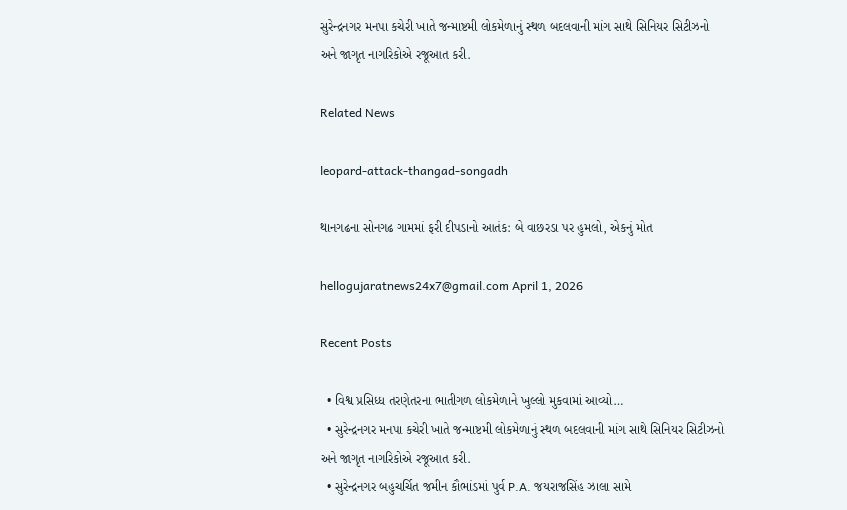સુરેન્દ્રનગર મનપા કચેરી ખાતે જન્માષ્ટમી લોકમેળાનું સ્થળ બદલવાની માંગ સાથે સિનિયર સિટીઝનો અને જાગૃત નાગરિકોએ રજૂઆત કરી.

Related News

leopard-attack-thangad-songadh

થાનગઢના સોનગઢ ગામમાં ફરી દીપડાનો આતંક: બે વાછરડા પર હુમલો, એકનું મોત

hellogujaratnews24x7@gmail.com April 1, 2026

Recent Posts

  • વિશ્વ પ્રસિધ્ધ તરણેતરના ભાતીગળ લોકમેળાને ખુલ્લો મુકવામાં આવ્યો…
  • સુરેન્દ્રનગર મનપા કચેરી ખાતે જન્માષ્ટમી લોકમેળાનું સ્થળ બદલવાની માંગ સાથે સિનિયર સિટીઝનો અને જાગૃત નાગરિકોએ રજૂઆત કરી.
  • સુરેન્દ્રનગર બહુચર્ચિત જમીન કૌભાંડમાં પુર્વ P.A. જયરાજસિંહ ઝાલા સામે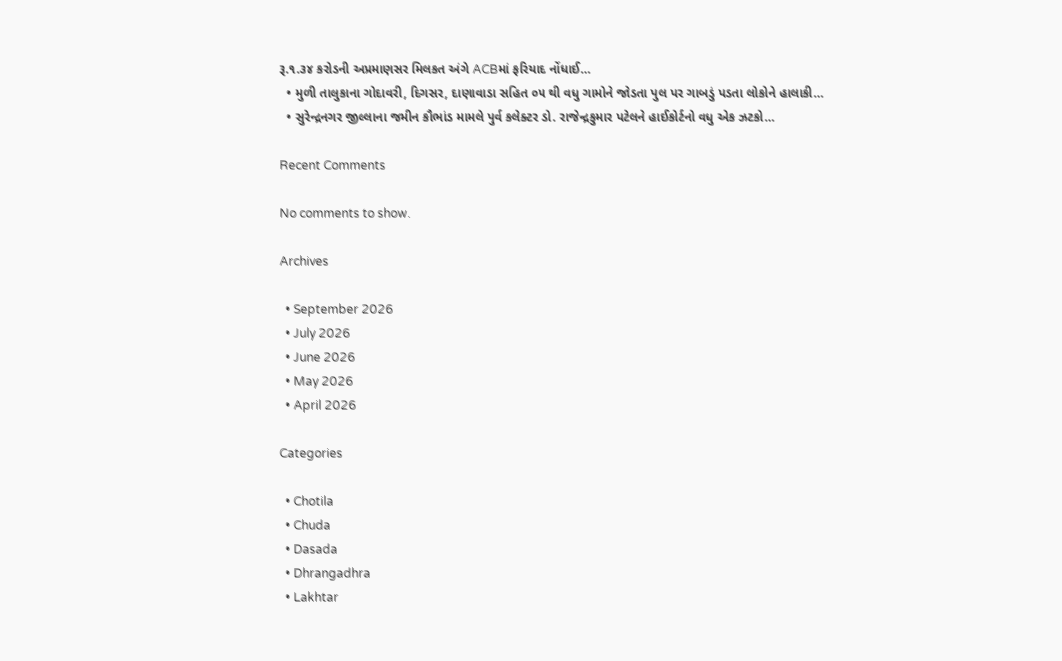રૂ.૧.૩૪ કરોડની અપ્રમાણસર મિલકત અંગે ACBમાં ફરિયાદ નોંધાઈ…
  • મુળી તાલુકાના ગોદાવરી, દિગસર, દાણાવાડા સહિત ૦૫ થી વધુ ગામોને જોડતા પુલ પર ગાબડું પડતા લોકોને હાલાકી…
  • સુરેન્દ્રનગર જીલ્લાના જમીન કૌભાંડ મામલે પુર્વ કલેક્ટર ડો. રાજેન્દ્રકુમાર પટેલને હાઈકોર્ટનો વધુ એક ઝટકો…

Recent Comments

No comments to show.

Archives

  • September 2026
  • July 2026
  • June 2026
  • May 2026
  • April 2026

Categories

  • Chotila
  • Chuda
  • Dasada
  • Dhrangadhra
  • Lakhtar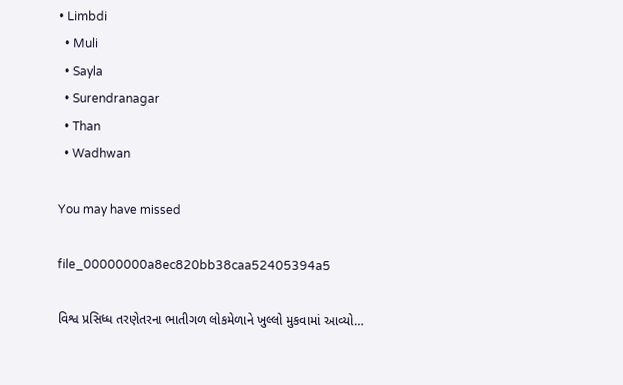• Limbdi
  • Muli
  • Sayla
  • Surendranagar
  • Than
  • Wadhwan

You may have missed

file_00000000a8ec820bb38caa52405394a5

વિશ્વ પ્રસિધ્ધ તરણેતરના ભાતીગળ લોકમેળાને ખુલ્લો મુકવામાં આવ્યો…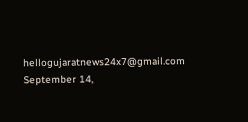hellogujaratnews24x7@gmail.com September 14,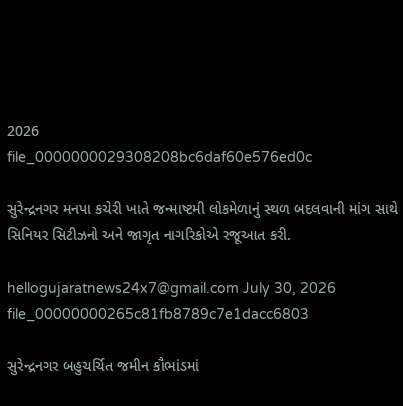2026
file_0000000029308208bc6daf60e576ed0c

સુરેન્દ્રનગર મનપા કચેરી ખાતે જન્માષ્ટમી લોકમેળાનું સ્થળ બદલવાની માંગ સાથે સિનિયર સિટીઝનો અને જાગૃત નાગરિકોએ રજૂઆત કરી.

hellogujaratnews24x7@gmail.com July 30, 2026
file_00000000265c81fb8789c7e1dacc6803

સુરેન્દ્રનગર બહુચર્ચિત જમીન કૌભાંડમાં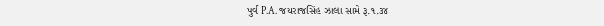પુર્વ P.A. જયરાજસિંહ ઝાલા સામે રૂ.૧.૩૪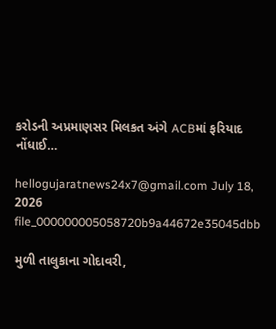કરોડની અપ્રમાણસર મિલકત અંગે ACBમાં ફરિયાદ નોંધાઈ…

hellogujaratnews24x7@gmail.com July 18, 2026
file_000000005058720b9a44672e35045dbb

મુળી તાલુકાના ગોદાવરી,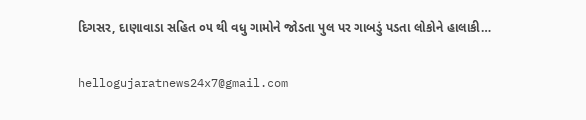દિગસર, દાણાવાડા સહિત ૦૫ થી વધુ ગામોને જોડતા પુલ પર ગાબડું પડતા લોકોને હાલાકી…

hellogujaratnews24x7@gmail.com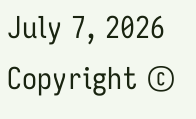July 7, 2026
Copyright ©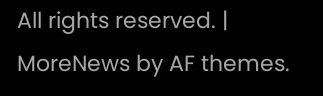All rights reserved. | MoreNews by AF themes.